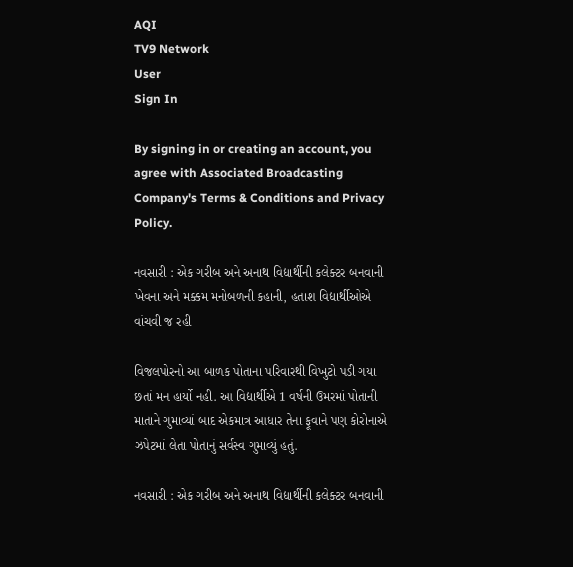AQI
TV9 Network
User
Sign In

By signing in or creating an account, you agree with Associated Broadcasting Company's Terms & Conditions and Privacy Policy.

નવસારી : એક ગરીબ અને અનાથ વિદ્યાર્થીની કલેક્ટર બનવાની ખેવના અને મક્કમ મનોબળની કહાની, હતાશ વિદ્યાર્થીઓએ વાંચવી જ રહી

વિજલપોરનો આ બાળક પોતાના પરિવારથી વિખુટો પડી ગયા છતાં મન હાર્યો નહી. આ વિદ્યાર્થીએ 1 વર્ષની ઉમરમાં પોતાની માતાને ગુમાવ્યાં બાદ એકમાત્ર આધાર તેના ફૂવાને પણ કોરોનાએ ઝપેટમાં લેતા પોતાનું સર્વસ્વ ગુમાવ્યું હતું.

નવસારી : એક ગરીબ અને અનાથ વિદ્યાર્થીની કલેક્ટર બનવાની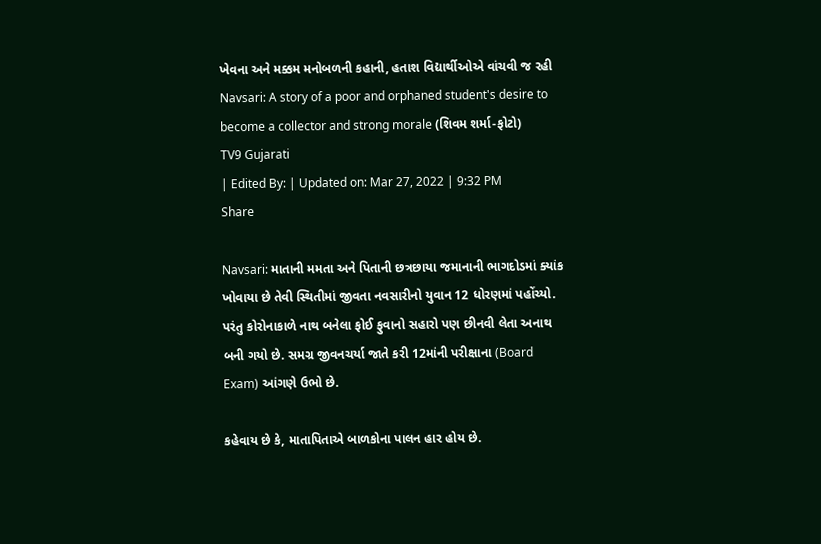ખેવના અને મક્કમ મનોબળની કહાની, હતાશ વિદ્યાર્થીઓએ વાંચવી જ રહી
Navsari: A story of a poor and orphaned student's desire to become a collector and strong morale (શિવમ શર્મા-ફોટો)
TV9 Gujarati
| Edited By: | Updated on: Mar 27, 2022 | 9:32 PM
Share

Navsari: માતાની મમતા અને પિતાની છત્રછાયા જમાનાની ભાગદોડમાં ક્યાંક ખોવાયા છે તેવી સ્થિતીમાં જીવતા નવસારીનો યુવાન 12 ધોરણમાં પહોંચ્યો. પરંતુ કોરોનાકાળે નાથ બનેલા ફોઈ ફુવાનો સહારો પણ છીનવી લેતા અનાથ બની ગયો છે. સમગ્ર જીવનચર્યા જાતે કરી 12માંની પરીક્ષાના (Board Exam) આંગણે ઉભો છે.

કહેવાય છે કે, માતાપિતાએ બાળકોના પાલન હાર હોય છે.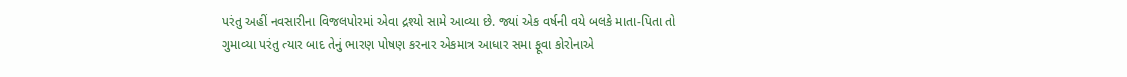પરંતુ અહીં નવસારીના વિજલપોરમાં એવા દ્રશ્યો સામે આવ્યા છે. જ્યાં એક વર્ષની વયે બલકે માતા-પિતા તો ગુમાવ્યા પરંતુ ત્યાર બાદ તેનું ભારણ પોષણ કરનાર એકમાત્ર આધાર સમા ફૂવા કોરોનાએ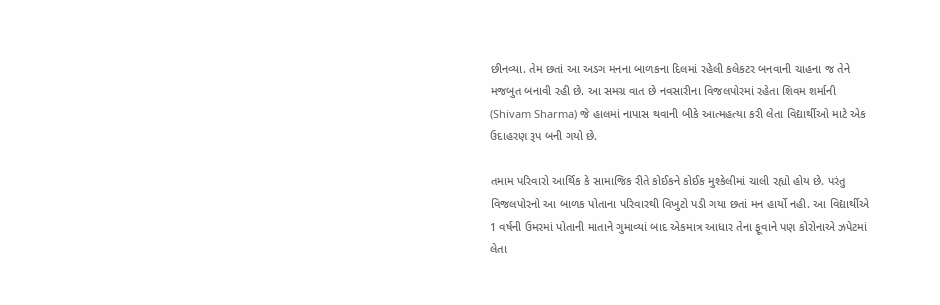છીનવ્યા. તેમ છતાં આ અડગ મનના બાળકના દિલમાં રહેલી કલેકટર બનવાની ચાહના જ તેને મજબુત બનાવી રહી છે. આ સમગ્ર વાત છે નવસારીના વિજલપોરમાં રહેતા શિવમ શર્માની (Shivam Sharma) જે હાલમાં નાપાસ થવાની બીકે આત્મહત્યા કરી લેતા વિદ્યાર્થીઓ માટે એક ઉદાહરણ રૂપ બની ગયો છે.

તમામ પરિવારો આર્થિક કે સામાજિક રીતે કોઈકને કોઈક મુશ્કેલીમાં ચાલી રહ્યો હોય છે. પરંતુ વિજલપોરનો આ બાળક પોતાના પરિવારથી વિખુટો પડી ગયા છતાં મન હાર્યો નહી. આ વિદ્યાર્થીએ 1 વર્ષની ઉમરમાં પોતાની માતાને ગુમાવ્યાં બાદ એકમાત્ર આધાર તેના ફૂવાને પણ કોરોનાએ ઝપેટમાં લેતા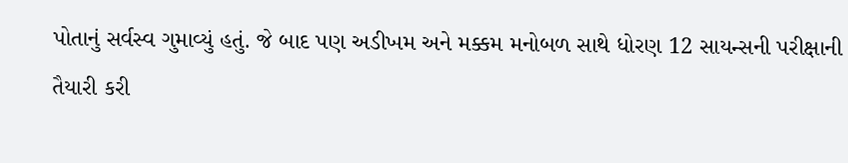પોતાનું સર્વસ્વ ગુમાવ્યું હતું. જે બાદ પણ અડીખમ અને મક્કમ મનોબળ સાથે ધોરણ 12 સાયન્સની પરીક્ષાની તૈયારી કરી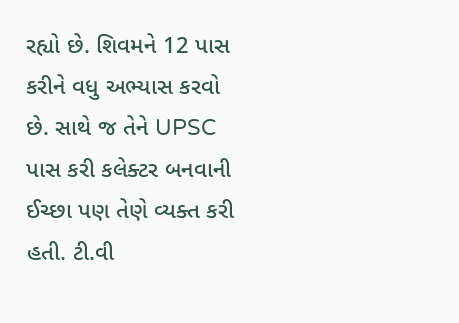રહ્યો છે. શિવમને 12 પાસ કરીને વધુ અભ્યાસ કરવો છે. સાથે જ તેને UPSC પાસ કરી કલેક્ટર બનવાની ઈચ્છા પણ તેણે વ્યક્ત કરી હતી. ટી.વી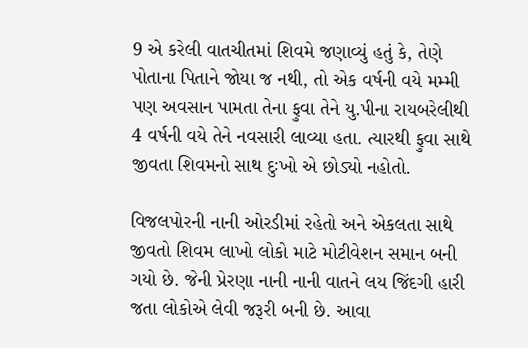9 એ કરેલી વાતચીતમાં શિવમે જણાવ્યું હતું કે, તેણે પોતાના પિતાને જોયા જ નથી, તો એક વર્ષની વયે મમ્મી પણ અવસાન પામતા તેના ફુવા તેને યુ.પીના રાયબરેલીથી 4 વર્ષની વયે તેને નવસારી લાવ્યા હતા. ત્યારથી ફુવા સાથે જીવતા શિવમનો સાથ દુઃખો એ છોડ્યો નહોતો.

વિજલપોરની નાની ઓરડીમાં રહેતો અને એકલતા સાથે જીવતો શિવમ લાખો લોકો માટે મોટીવેશન સમાન બની ગયો છે. જેની પ્રેરણા નાની નાની વાતને લય જિંદગી હારી જતા લોકોએ લેવી જરૂરી બની છે. આવા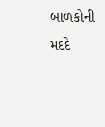બાળકોની મદદે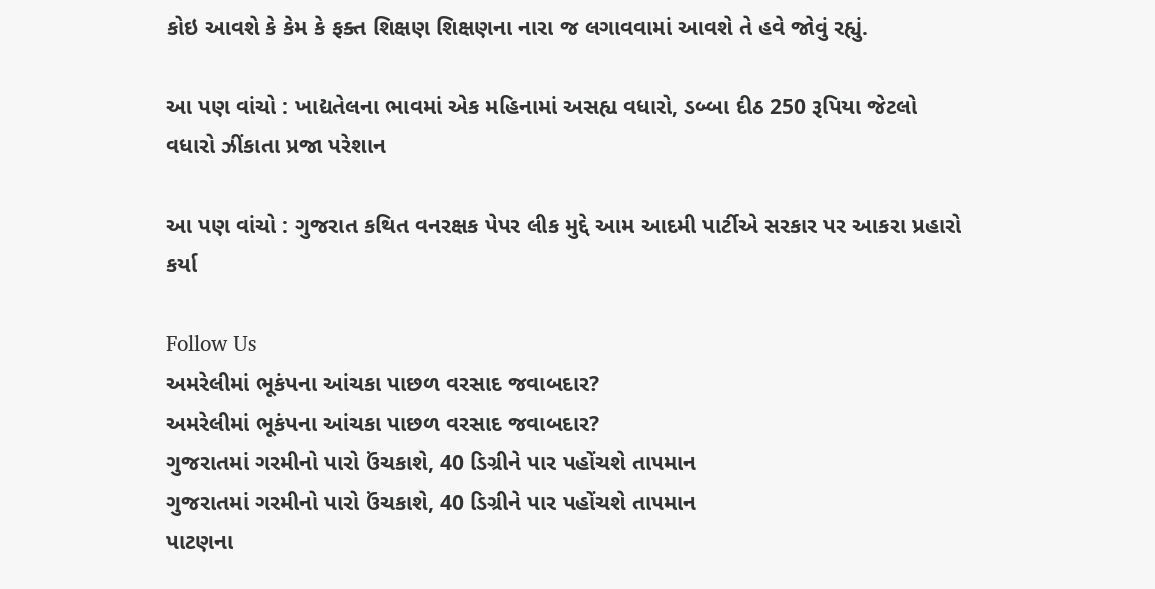કોઇ આવશે કે કેમ કે ફક્ત શિક્ષણ શિક્ષણના નારા જ લગાવવામાં આવશે તે હવે જોવું રહ્યું.

આ પણ વાંચો : ખાદ્યતેલના ભાવમાં એક મહિનામાં અસહ્ય વધારો, ડબ્બા દીઠ 250 રૂપિયા જેટલો વધારો ઝીંકાતા પ્રજા પરેશાન

આ પણ વાંચો : ગુજરાત કથિત વનરક્ષક પેપર લીક મુદ્દે આમ આદમી પાર્ટીએ સરકાર પર આકરા પ્રહારો કર્યા

Follow Us
અમરેલીમાં ભૂકંપના આંચકા પાછળ વરસાદ જવાબદાર?
અમરેલીમાં ભૂકંપના આંચકા પાછળ વરસાદ જવાબદાર?
ગુજરાતમાં ગરમીનો પારો ઉંચકાશે, 40 ડિગ્રીને પાર પહોંચશે તાપમાન
ગુજરાતમાં ગરમીનો પારો ઉંચકાશે, 40 ડિગ્રીને પાર પહોંચશે તાપમાન
પાટણના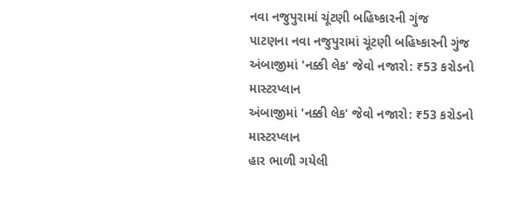નવા નજુપુરામાં ચૂંટણી બહિષ્કારની ગુંજ
પાટણના નવા નજુપુરામાં ચૂંટણી બહિષ્કારની ગુંજ
અંબાજીમાં 'નક્કી લેક' જેવો નજારો: ₹53 કરોડનો માસ્ટરપ્લાન
અંબાજીમાં 'નક્કી લેક' જેવો નજારો: ₹53 કરોડનો માસ્ટરપ્લાન
હાર ભાળી ગયેલી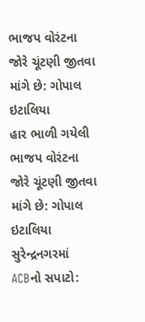ભાજપ વોરંટના જોરે ચૂંટણી જીતવા માંગે છે: ગોપાલ ઇટાલિયા
હાર ભાળી ગયેલી ભાજપ વોરંટના જોરે ચૂંટણી જીતવા માંગે છે: ગોપાલ ઇટાલિયા
સુરેન્દ્રનગરમાં ACBનો સપાટો: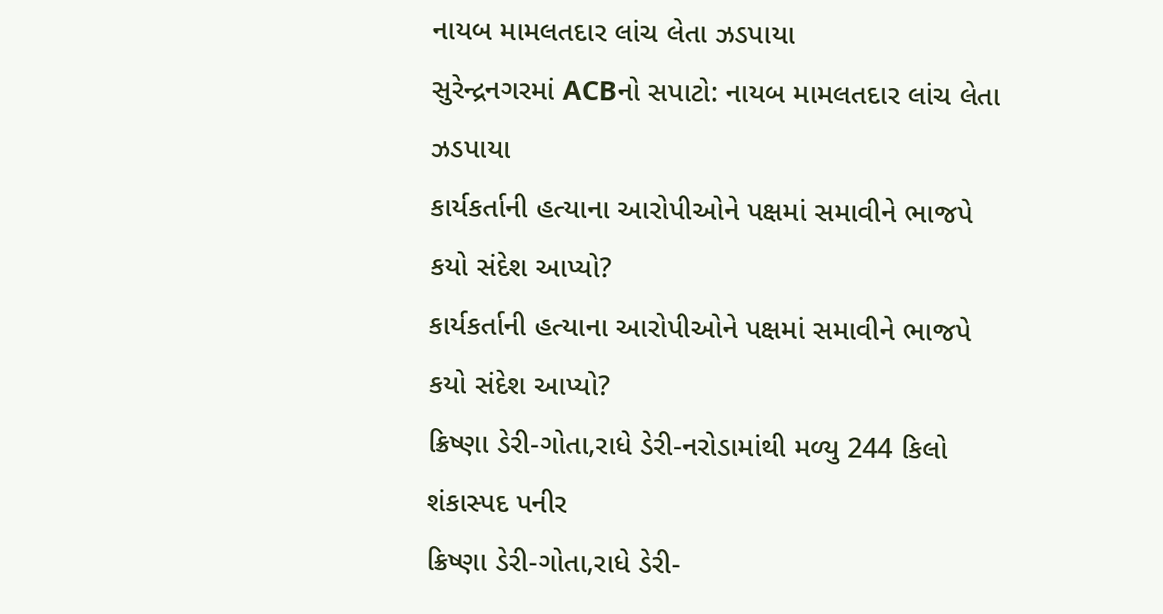નાયબ મામલતદાર લાંચ લેતા ઝડપાયા
સુરેન્દ્રનગરમાં ACBનો સપાટો: નાયબ મામલતદાર લાંચ લેતા ઝડપાયા
કાર્યકર્તાની હત્યાના આરોપીઓને પક્ષમાં સમાવીને ભાજપે કયો સંદેશ આપ્યો?
કાર્યકર્તાની હત્યાના આરોપીઓને પક્ષમાં સમાવીને ભાજપે કયો સંદેશ આપ્યો?
ક્રિષ્ણા ડેરી-ગોતા,રાધે ડેરી-નરોડામાંથી મળ્યુ 244 કિલો શંકાસ્પદ પનીર
ક્રિષ્ણા ડેરી-ગોતા,રાધે ડેરી-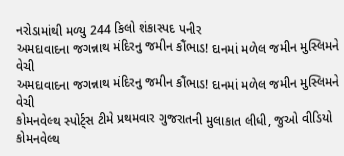નરોડામાંથી મળ્યુ 244 કિલો શંકાસ્પદ પનીર
અમદાવાદના જગન્નાથ મંદિરનુ જમીન કૌંભાડ! દાનમાં મળેલ જમીન મુસ્લિમને વેચી
અમદાવાદના જગન્નાથ મંદિરનુ જમીન કૌંભાડ! દાનમાં મળેલ જમીન મુસ્લિમને વેચી
કોમનવેલ્થ સ્પોર્ટ્સ ટીમે પ્રથમવાર ગુજરાતની મુલાકાત લીધી, જુઓ વીડિયો
કોમનવેલ્થ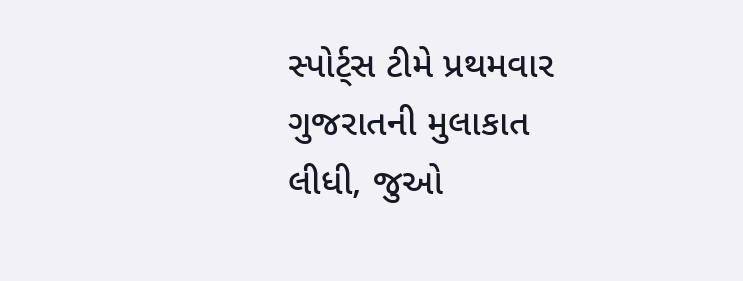સ્પોર્ટ્સ ટીમે પ્રથમવાર ગુજરાતની મુલાકાત લીધી, જુઓ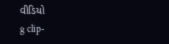વીડિયો
g clip-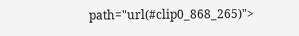path="url(#clip0_868_265)">